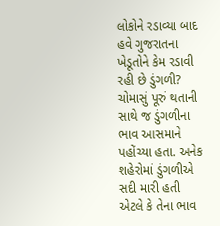લોકોને રડાવ્યા બાદ હવે ગુજરાતના ખેડૂતોને કેમ રડાવી રહી છે ડુંગળી?
ચોમાસું પૂરું થતાની સાથે જ ડુંગળીના ભાવ આસમાને પહોંચ્યા હતા. અનેક શહેરોમાં ડુંગળીએ સદી મારી હતી એટલે કે તેના ભાવ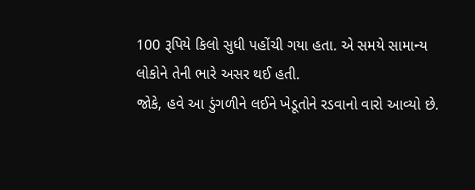100 રૂપિયે કિલો સુધી પહોંચી ગયા હતા. એ સમયે સામાન્ય લોકોને તેની ભારે અસર થઈ હતી.
જોકે, હવે આ ડુંગળીને લઈને ખેડૂતોને રડવાનો વારો આવ્યો છે.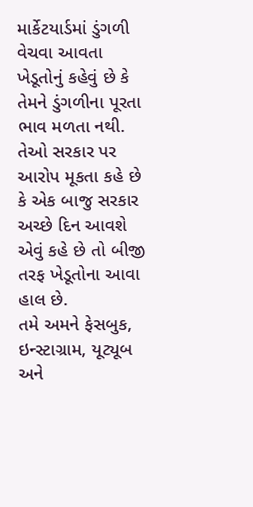માર્કેટયાર્ડમાં ડુંગળી વેચવા આવતા ખેડૂતોનું કહેવું છે કે તેમને ડુંગળીના પૂરતા ભાવ મળતા નથી.
તેઓ સરકાર પર આરોપ મૂકતા કહે છે કે એક બાજુ સરકાર અચ્છે દિન આવશે એવું કહે છે તો બીજી તરફ ખેડૂતોના આવા હાલ છે.
તમે અમને ફેસબુક, ઇન્સ્ટાગ્રામ, યૂટ્યૂબ અને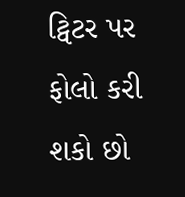ટ્વિટર પર ફોલો કરી શકો છો